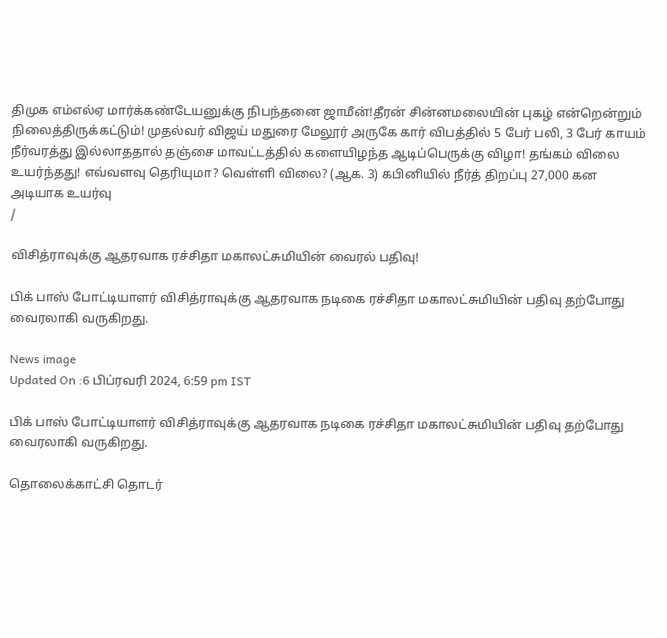திமுக எம்எல்ஏ மார்க்கண்டேயனுக்கு நிபந்தனை ஜாமீன்!தீரன் சின்னமலையின் புகழ் என்றென்றும் நிலைத்திருக்கட்டும்! முதல்வர் விஜய் மதுரை மேலூர் அருகே கார் விபத்தில் 5 பேர் பலி, 3 பேர் காயம் நீர்வரத்து இல்லாததால் தஞ்சை மாவட்டத்தில் களையிழந்த ஆடிப்பெருக்கு விழா! தங்கம் விலை உயர்ந்தது! எவ்வளவு தெரியுமா? வெள்ளி விலை? (ஆக. 3) கபினியில் நீர்த் திறப்பு 27,000 கன அடியாக உயர்வு
/

விசித்ராவுக்கு ஆதரவாக ரச்சிதா மகாலட்சுமியின் வைரல் பதிவு!

பிக் பாஸ் போட்டியாளர் விசித்ராவுக்கு ஆதரவாக நடிகை ரச்சிதா மகாலட்சுமியின் பதிவு தற்போது வைரலாகி வருகிறது.

News image
Updated On :6 பிப்ரவரி 2024, 6:59 pm IST

பிக் பாஸ் போட்டியாளர் விசித்ராவுக்கு ஆதரவாக நடிகை ரச்சிதா மகாலட்சுமியின் பதிவு தற்போது வைரலாகி வருகிறது.

தொலைக்காட்சி தொடர்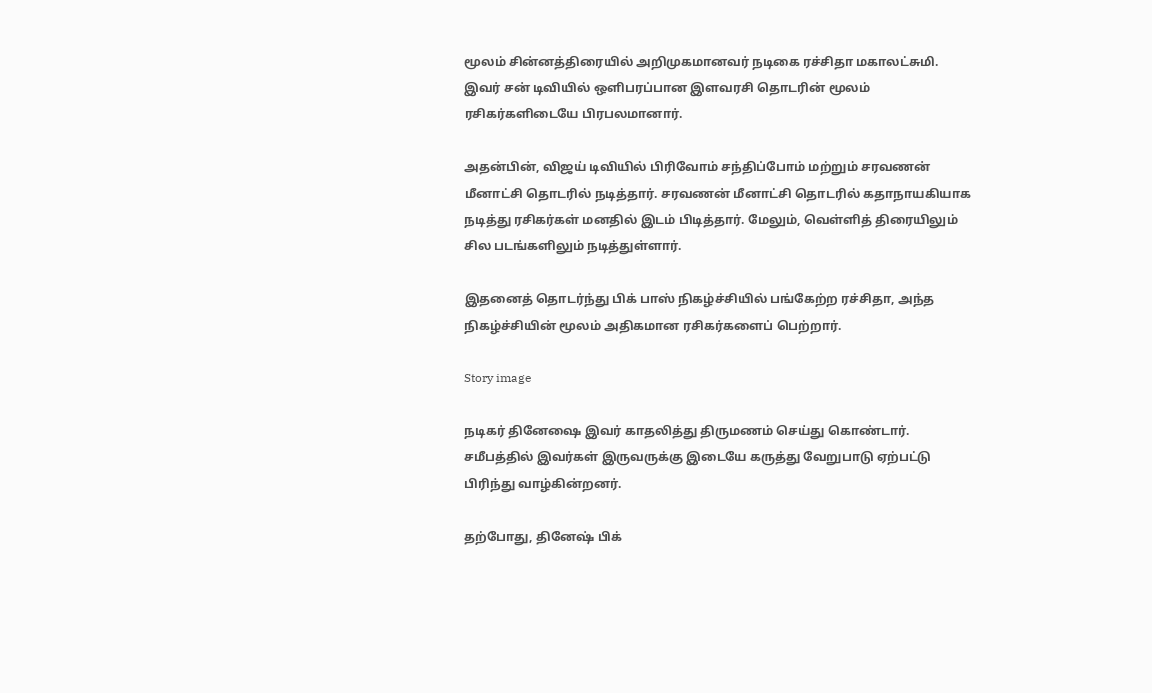மூலம் சின்னத்திரையில் அறிமுகமானவர் நடிகை ரச்சிதா மகாலட்சுமி.  இவர் சன் டிவியில் ஒளிபரப்பான இளவரசி தொடரின் மூலம் ரசிகர்களிடையே பிரபலமானார்.

அதன்பின், விஜய் டிவியில் பிரிவோம் சந்திப்போம் மற்றும் சரவணன் மீனாட்சி தொடரில் நடித்தார். சரவணன் மீனாட்சி தொடரில் கதாநாயகியாக நடித்து ரசிகர்கள் மனதில் இடம் பிடித்தார். மேலும், வெள்ளித் திரையிலும் சில படங்களிலும் நடித்துள்ளார்.

இதனைத் தொடர்ந்து பிக் பாஸ் நிகழ்ச்சியில் பங்கேற்ற ரச்சிதா, அந்த நிகழ்ச்சியின் மூலம் அதிகமான ரசிகர்களைப் பெற்றார்.

Story image

நடிகர் தினேஷை இவர் காதலித்து திருமணம் செய்து கொண்டார். சமீபத்தில் இவர்கள் இருவருக்கு இடையே கருத்து வேறுபாடு ஏற்பட்டு பிரிந்து வாழ்கின்றனர்.

தற்போது, தினேஷ் பிக்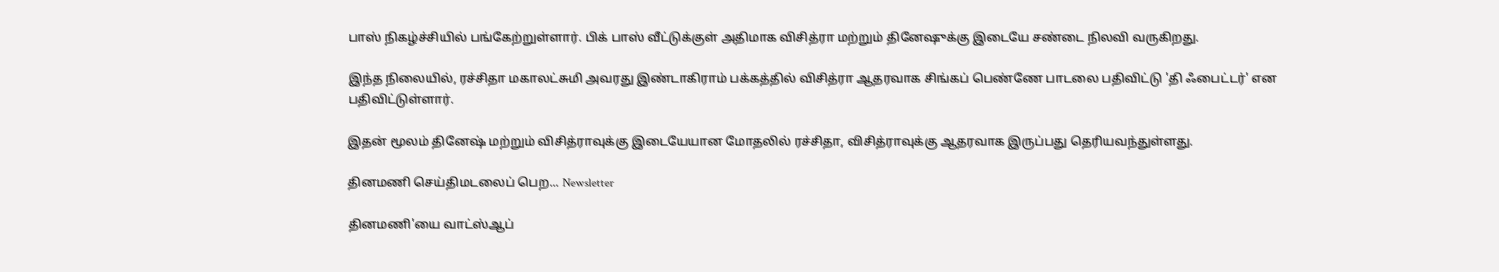பாஸ் நிகழ்ச்சியில் பங்கேற்றுள்ளார். பிக் பாஸ் வீட்டுக்குள் அதிமாக விசித்ரா மற்றும் தினேஷுக்கு இடையே சண்டை நிலவி வருகிறது.

இந்த நிலையில், ரச்சிதா மகாலட்சுமி அவரது இண்டாகிராம் பக்கத்தில் விசித்ரா ஆதரவாக சிங்கப் பெண்ணே பாடலை பதிவிட்டு 'தி ஃபைட்டர்' என பதிவிட்டுள்ளார்.

இதன் மூலம் தினேஷ் மற்றும் விசித்ராவுக்கு இடையேயான மோதலில் ரச்சிதா, விசித்ராவுக்கு ஆதரவாக இருப்பது தெரியவந்துள்ளது.

தினமணி செய்திமடலைப் பெற... Newsletter

தினமணி'யை வாட்ஸ்ஆப்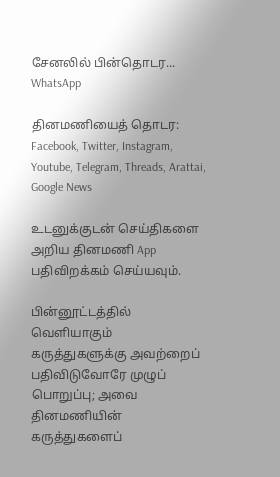சேனலில் பின்தொடர... WhatsApp

தினமணியைத் தொடர: Facebook, Twitter, Instagram, Youtube, Telegram, Threads, Arattai, Google News

உடனுக்குடன் செய்திகளை அறிய தினமணி App பதிவிறக்கம் செய்யவும்.

பின்னூட்டத்தில் வெளியாகும் கருத்துகளுக்கு அவற்றைப் பதிவிடுவோரே முழுப் பொறுப்பு; அவை தினமணியின் கருத்துகளைப்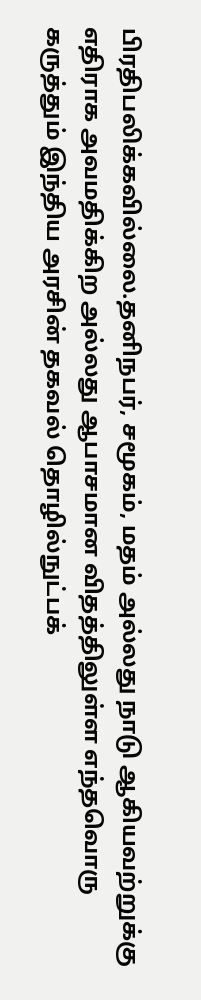பிரதிபலிக்கவில்லை.தனிநபர், சமூகம், மதம் அல்லது நாடு ஆகியவற்றுக்கு எதிராக அவமதிக்கிற அல்லது ஆபாசமான விதத்திலுள்ள எந்தவொரு கருத்தும் இந்திய அரசின் தகவல் தொழில்நுட்பக்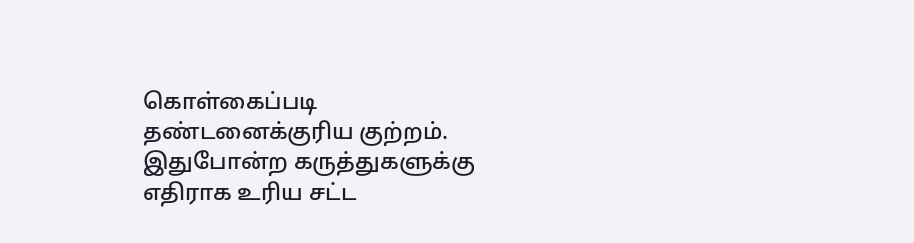கொள்கைப்படி தண்டனைக்குரிய குற்றம். இதுபோன்ற கருத்துகளுக்கு எதிராக உரிய சட்ட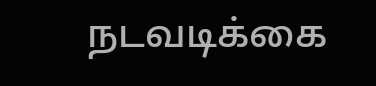நடவடிக்கை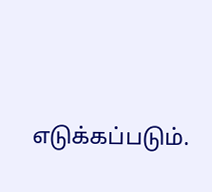எடுக்கப்படும்.